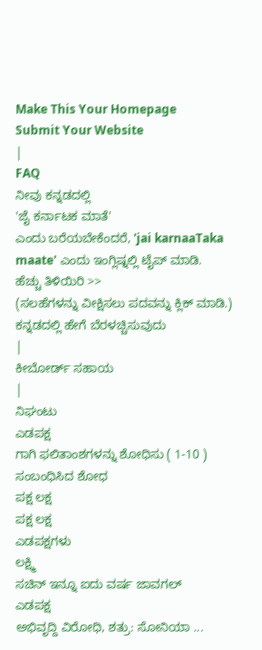Make This Your Homepage
Submit Your Website
|
FAQ
ನೀವು ಕನ್ನಡದಲ್ಲಿ
'ಜೈ ಕರ್ನಾಟಕ ಮಾತೆ'
ಎಂದು ಬರೆಯಬೇಕೆಂದರೆ, 'jai karnaaTaka maate' ಎಂದು ಇಂಗ್ಲಿಷ್ನಲ್ಲಿ ಟೈಪ್ ಮಾಡಿ.
ಹೆಚ್ಚು ತಿಳಿಯಿರಿ >>
(ಸಲಹೆಗಳನ್ನು ವೀಕ್ಷಿಸಲು ಪದವನ್ನು ಕ್ಲಿಕ್ ಮಾಡಿ.)
ಕನ್ನಡದಲ್ಲಿ ಹೇಗೆ ಬೆರಳಚ್ಚಿಸುವುದು
|
ಕೀಬೋರ್ಡ್ ಸಹಾಯ
|
ನಿಘಂಟು
ಎಡಪಕ್ಷ
ಗಾಗಿ ಫಲಿತಾಂಶಗಳನ್ನು ಶೋಧಿಸು ( 1-10 )
ಸಂಬಂಧಿಸಿದ ಶೋಧ
ಪಕ್ಷ ಲಕ್ಷ
ಪಕ್ಷ ಲಕ್ಷ
ಎಡಪಕ್ಷಗಳು
ಲಕ್ಷ್ಮಿ
ಸಚಿನ್ ಇನ್ನೂ ಐದು ವರ್ಷ ಜಾವಗಲ್
ಎಡಪಕ್ಷ
ಅಭಿವೃದ್ದಿ ವಿರೋಧಿ, ಶತ್ರು: ಸೋನಿಯಾ ...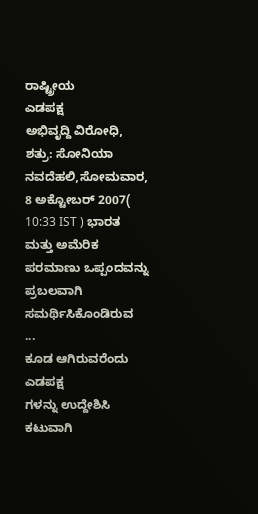ರಾಷ್ಟ್ರೀಯ
ಎಡಪಕ್ಷ
ಅಭಿವೃದ್ದಿ ವಿರೋಧಿ, ಶತ್ರು: ಸೋನಿಯಾ ನವದೆಹಲಿ,ಸೋಮವಾರ, 8 ಅಕ್ಟೋಬರ್ 2007( 10:33 IST ) ಭಾರತ ಮತ್ತು ಅಮೆರಿಕ ಪರಮಾಣು ಒಪ್ಪಂದವನ್ನು ಪ್ರಬಲವಾಗಿ ಸಮರ್ಥಿಸಿಕೊಂಡಿರುವ
...
ಕೂಡ ಆಗಿರುವರೆಂದು
ಎಡಪಕ್ಷ
ಗಳನ್ನು ಉದ್ದೇಶಿಸಿ ಕಟುವಾಗಿ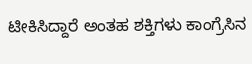ಟೀಕಿಸಿದ್ದಾರೆ ಅಂತಹ ಶಕ್ತಿಗಳು ಕಾಂಗ್ರೆಸಿನ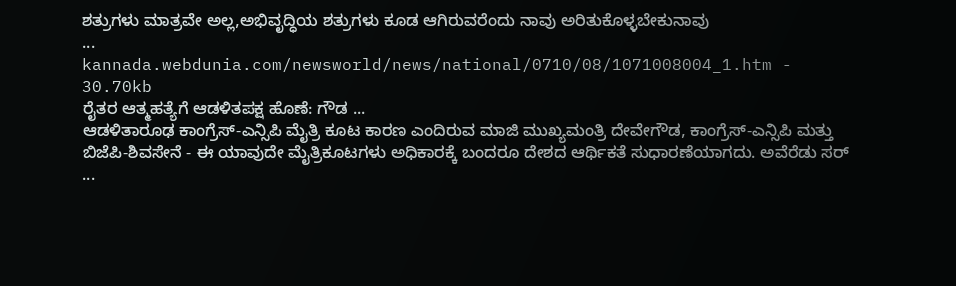ಶತ್ರುಗಳು ಮಾತ್ರವೇ ಅಲ್ಲ,ಅಭಿವೃದ್ಧಿಯ ಶತ್ರುಗಳು ಕೂಡ ಆಗಿರುವರೆಂದು ನಾವು ಅರಿತುಕೊಳ್ಳಬೇಕುನಾವು
...
kannada.webdunia.com/newsworld/news/national/0710/08/1071008004_1.htm - 30.70kb
ರೈತರ ಆತ್ಮಹತ್ಯೆಗೆ ಆಡಳಿತಪಕ್ಷ ಹೊಣೆ: ಗೌಡ ...
ಆಡಳಿತಾರೂಢ ಕಾಂಗ್ರೆಸ್-ಎನ್ಸಿಪಿ ಮೈತ್ರಿ ಕೂಟ ಕಾರಣ ಎಂದಿರುವ ಮಾಜಿ ಮುಖ್ಯಮಂತ್ರಿ ದೇವೇಗೌಡ, ಕಾಂಗ್ರೆಸ್-ಎನ್ಸಿಪಿ ಮತ್ತು ಬಿಜೆಪಿ-ಶಿವಸೇನೆ - ಈ ಯಾವುದೇ ಮೈತ್ರಿಕೂಟಗಳು ಅಧಿಕಾರಕ್ಕೆ ಬಂದರೂ ದೇಶದ ಆರ್ಥಿಕತೆ ಸುಧಾರಣೆಯಾಗದು. ಅವೆರೆಡು ಸರ್
...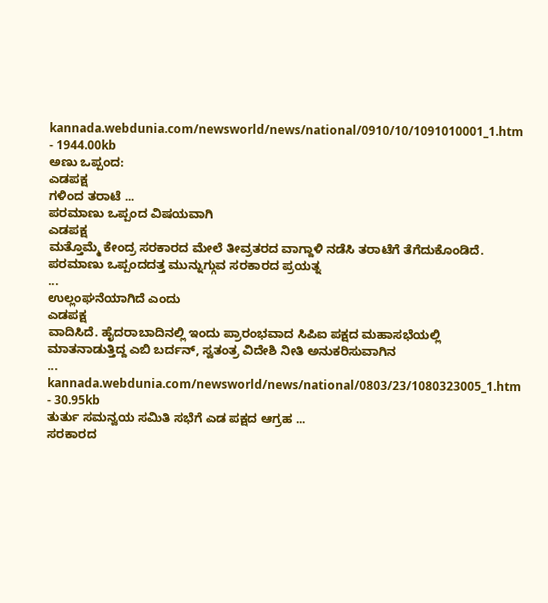kannada.webdunia.com/newsworld/news/national/0910/10/1091010001_1.htm - 1944.00kb
ಅಣು ಒಪ್ಪಂದ:
ಎಡಪಕ್ಷ
ಗಳಿಂದ ತರಾಟೆ ...
ಪರಮಾಣು ಒಪ್ಪಂದ ವಿಷಯವಾಗಿ
ಎಡಪಕ್ಷ
ಮತ್ತೊಮ್ಮೆ ಕೇಂದ್ರ ಸರಕಾರದ ಮೇಲೆ ತೀವ್ರತರದ ವಾಗ್ದಾಳಿ ನಡೆಸಿ ತರಾಟೆಗೆ ತೆಗೆದುಕೊಂಡಿದೆ. ಪರಮಾಣು ಒಪ್ಪಂದದತ್ತ ಮುನ್ನುಗ್ಗುವ ಸರಕಾರದ ಪ್ರಯತ್ನ
...
ಉಲ್ಲಂಘನೆಯಾಗಿದೆ ಎಂದು
ಎಡಪಕ್ಷ
ವಾದಿಸಿದೆ. ಹೈದರಾಬಾದಿನಲ್ಲಿ ಇಂದು ಪ್ರಾರಂಭವಾದ ಸಿಪಿಐ ಪಕ್ಷದ ಮಹಾಸಭೆಯಲ್ಲಿ ಮಾತನಾಡುತ್ತಿದ್ದ ಎಬಿ ಬರ್ದನ್, ಸ್ವತಂತ್ರ ವಿದೇಶಿ ನೀತಿ ಅನುಕರಿಸುವಾಗಿನ
...
kannada.webdunia.com/newsworld/news/national/0803/23/1080323005_1.htm - 30.95kb
ತುರ್ತು ಸಮನ್ವಯ ಸಮಿತಿ ಸಭೆಗೆ ಎಡ ಪಕ್ಷದ ಆಗ್ರಹ ...
ಸರಕಾರದ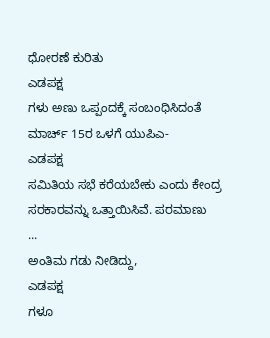ಧೋರಣೆ ಕುರಿತು
ಎಡಪಕ್ಷ
ಗಳು ಅಣು ಒಪ್ಪಂದಕ್ಕೆ ಸಂಬಂಧಿಸಿದಂತೆ ಮಾರ್ಚ್ 15ರ ಒಳಗೆ ಯುಪಿಎ-
ಎಡಪಕ್ಷ
ಸಮಿತಿಯ ಸಭೆ ಕರೆಯಬೇಕು ಎಂದು ಕೇಂದ್ರ ಸರಕಾರವನ್ನು ಒತ್ತಾಯಿಸಿವೆ. ಪರಮಾಣು
...
ಅಂತಿಮ ಗಡು ನೀಡಿದ್ದು,
ಎಡಪಕ್ಷ
ಗಳೂ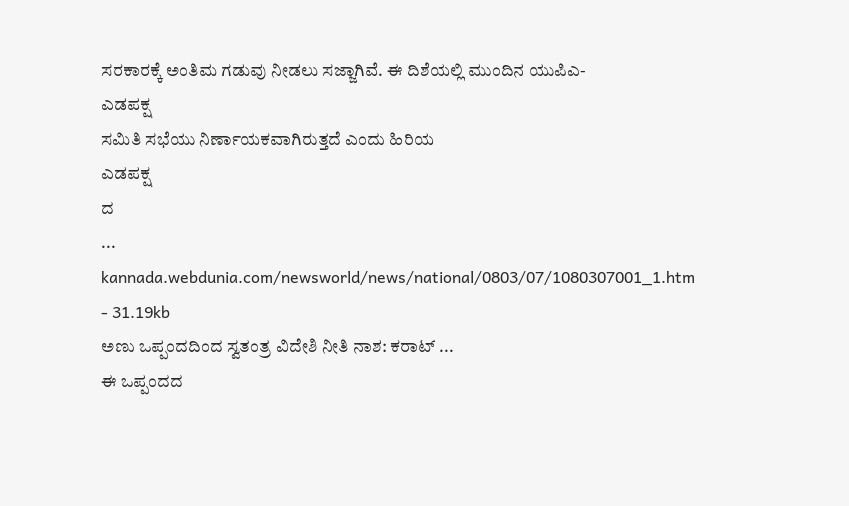ಸರಕಾರಕ್ಕೆ ಅಂತಿಮ ಗಡುವು ನೀಡಲು ಸಜ್ಜಾಗಿವೆ. ಈ ದಿಶೆಯಲ್ಲಿ ಮುಂದಿನ ಯುಪಿಎ-
ಎಡಪಕ್ಷ
ಸಮಿತಿ ಸಭೆಯು ನಿರ್ಣಾಯಕವಾಗಿರುತ್ತದೆ ಎಂದು ಹಿರಿಯ
ಎಡಪಕ್ಷ
ದ
...
kannada.webdunia.com/newsworld/news/national/0803/07/1080307001_1.htm - 31.19kb
ಅಣು ಒಪ್ಪಂದದಿಂದ ಸ್ವತಂತ್ರ ವಿದೇಶಿ ನೀತಿ ನಾಶ: ಕರಾಟ್ ...
ಈ ಒಪ್ಪಂದದ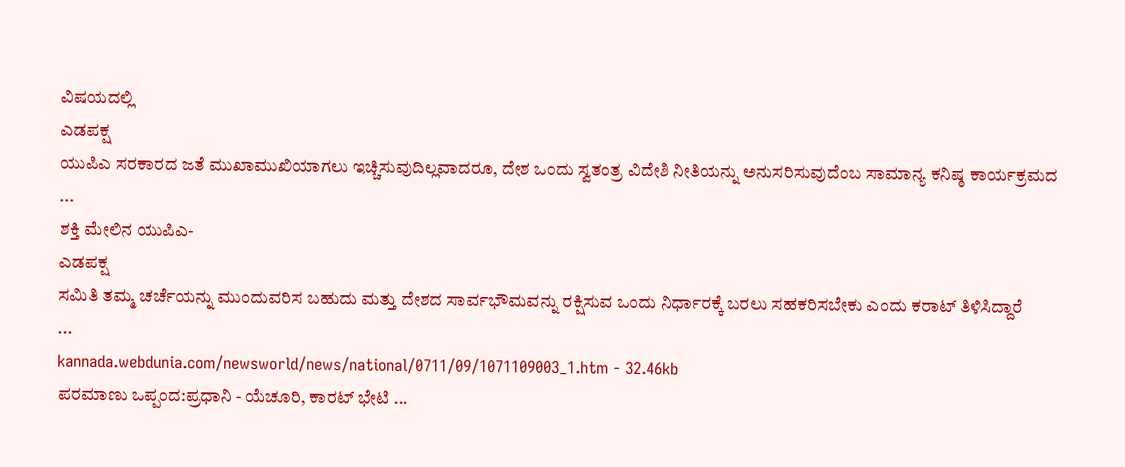ವಿಷಯದಲ್ಲಿ
ಎಡಪಕ್ಷ
ಯುಪಿಎ ಸರಕಾರದ ಜತೆ ಮುಖಾಮುಖಿಯಾಗಲು ಇಚ್ಚಿಸುವುದಿಲ್ಲವಾದರೂ, ದೇಶ ಒಂದು ಸ್ವತಂತ್ರ ವಿದೇಶಿ ನೀತಿಯನ್ನು ಅನುಸರಿಸುವುದೆಂಬ ಸಾಮಾನ್ಯ ಕನಿಷ್ಠ ಕಾರ್ಯಕ್ರಮದ
...
ಶಕ್ತಿ ಮೇಲಿನ ಯುಪಿಎ-
ಎಡಪಕ್ಷ
ಸಮಿತಿ ತಮ್ಮ ಚರ್ಚೆಯನ್ನು ಮುಂದುವರಿಸ ಬಹುದು ಮತ್ತು ದೇಶದ ಸಾರ್ವಭೌಮವನ್ನು ರಕ್ಷಿಸುವ ಒಂದು ನಿರ್ಧಾರಕ್ಕೆ ಬರಲು ಸಹಕರಿಸಬೇಕು ಎಂದು ಕರಾಟ್ ತಿಳಿಸಿದ್ದಾರೆ
...
kannada.webdunia.com/newsworld/news/national/0711/09/1071109003_1.htm - 32.46kb
ಪರಮಾಣು ಒಪ್ಪಂದ:ಪ್ರಧಾನಿ - ಯೆಚೂರಿ, ಕಾರಟ್ ಭೇಟಿ ...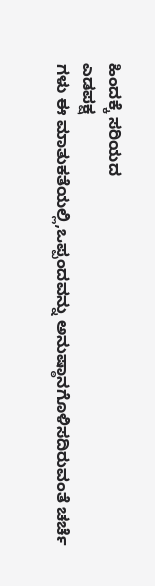ಹಿಂದಕ್ಕೆ ಸರಿಯದ
ಎಡಪಕ್ಷ
ಗಳು ಈ ಮಾತುಕತೆಯಲ್ಲಿ,ಒಪ್ಪಂದವನ್ನು ಅನುಷ್ಠಾನಗೊಳಿಸದಿರುವಂತೆ ಚರ್ಚೆ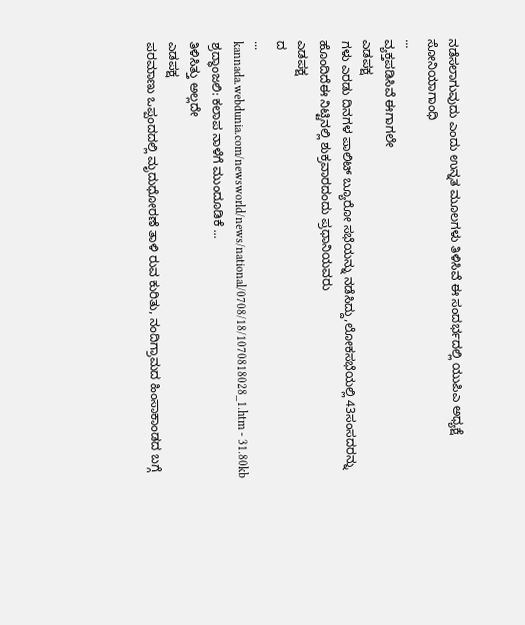ನಡೆಸಲಾಗುವುದು ಎಂದು ಉನ್ನತ ಮೂಲಗಳು ತಿಳಿಸಿವೆ ಈ ಸಂದರ್ಭದಲ್ಲಿ ಯುಪಿಎ ಅಧ್ಯಕ್ಷೆ ಸೋನಿಯಾಗಾಂಧಿ
...
ವ್ಯಕ್ತಪಡಿಸಿವೆ ಈಗಾಗಲೇ
ಎಡಪಕ್ಷ
ಗಳು ಎರಡು ದಿನಗಳ ಪಾಲಿಟ್ ಬ್ಯೂರೋ ಸಭೆಯನ್ನು ನಡೆಸಿದ್ದು,ಲೋಕಸಭೆಯಲ್ಲಿ 43ಸಂಸದರನ್ನು ಹೊಂದಿದೆಈ ನಿಟ್ಟಿನಲ್ಲಿ ಶುಕ್ರವಾರದಂದು ಪ್ರಧಾನಿಯವರು
ಎಡಪಕ್ಷ
ದ
...
kannada.webdunia.com/newsworld/news/national/0708/18/1070818028_1.htm - 31.80kb
ಶ್ರದ್ಧಾಂಜಲಿ: ಕಲಾಪ ನಾಳೆಗೆ ಮುಂದೂಡಿಕೆ ...
ತಿಳಿಸಿತ್ತು ಅಲ್ಲದೇ
ಎಡಪಕ್ಷ
ಪರಮಾಣು ಒಪ್ಪಂದದಲ್ಲಿ ಮೃದುಧೋರಣೆ ತಾಳಿ ರುವ ಕುರಿತು, ನಂದಿಗ್ರಾಮದ ಹಿಂಸಾಕಾಂಡದ ಬಗ್ಗೆ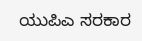ಯುಪಿಎ ಸರಕಾರ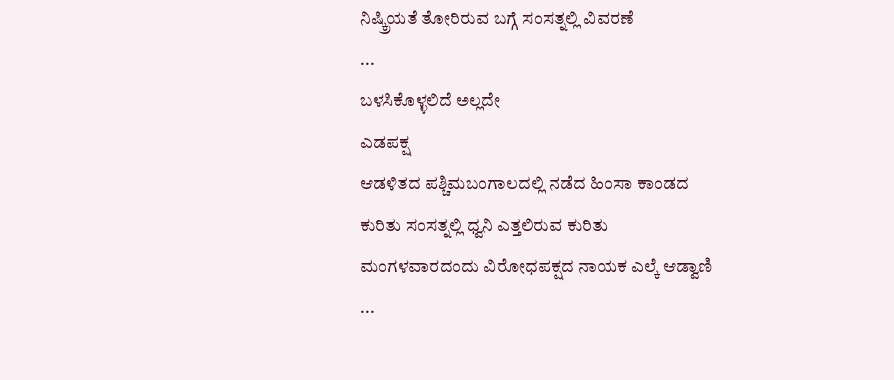ನಿಷ್ಕ್ರಿಯತೆ ತೋರಿರುವ ಬಗ್ಗೆ ಸಂಸತ್ನಲ್ಲಿ ವಿವರಣೆ
...
ಬಳಸಿಕೊಳ್ಳಲಿದೆ ಅಲ್ಲದೇ
ಎಡಪಕ್ಷ
ಆಡಳಿತದ ಪಶ್ಚಿಮಬಂಗಾಲದಲ್ಲಿ ನಡೆದ ಹಿಂಸಾ ಕಾಂಡದ ಕುರಿತು ಸಂಸತ್ನಲ್ಲಿ ಧ್ವನಿ ಎತ್ತಲಿರುವ ಕುರಿತು ಮಂಗಳವಾರದಂದು ವಿರೋಧಪಕ್ಷದ ನಾಯಕ ಎಲ್ಕೆ ಆಡ್ವಾಣಿ
...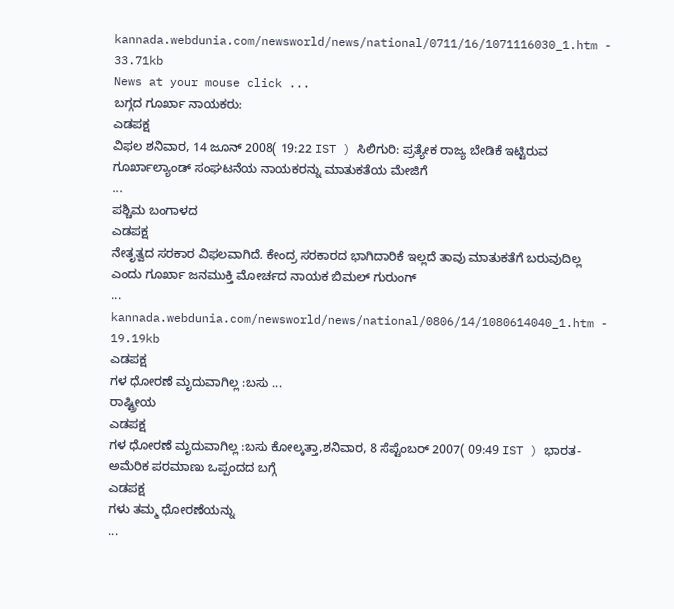kannada.webdunia.com/newsworld/news/national/0711/16/1071116030_1.htm - 33.71kb
News at your mouse click ...
ಬಗ್ಗದ ಗೂರ್ಖಾ ನಾಯಕರು:
ಎಡಪಕ್ಷ
ವಿಫಲ ಶನಿವಾರ, 14 ಜೂನ್ 2008( 19:22 IST ) ಸಿಲಿಗುರಿ: ಪ್ರತ್ಯೇಕ ರಾಜ್ಯ ಬೇಡಿಕೆ ಇಟ್ಟಿರುವ ಗೂರ್ಖಾಲ್ಯಾಂಡ್ ಸಂಘಟನೆಯ ನಾಯಕರನ್ನು ಮಾತುಕತೆಯ ಮೇಜಿಗೆ
...
ಪಶ್ಚಿಮ ಬಂಗಾಳದ
ಎಡಪಕ್ಷ
ನೇತೃತ್ವದ ಸರಕಾರ ವಿಫಲವಾಗಿದೆ. ಕೇಂದ್ರ ಸರಕಾರದ ಭಾಗಿದಾರಿಕೆ ಇಲ್ಲದೆ ತಾವು ಮಾತುಕತೆಗೆ ಬರುವುದಿಲ್ಲ ಎಂದು ಗೂರ್ಖಾ ಜನಮುಕ್ತಿ ಮೋರ್ಚದ ನಾಯಕ ಬಿಮಲ್ ಗುರುಂಗ್
...
kannada.webdunia.com/newsworld/news/national/0806/14/1080614040_1.htm - 19.19kb
ಎಡಪಕ್ಷ
ಗಳ ಧೋರಣೆ ಮೃದುವಾಗಿಲ್ಲ :ಬಸು ...
ರಾಷ್ಟ್ರೀಯ
ಎಡಪಕ್ಷ
ಗಳ ಧೋರಣೆ ಮೃದುವಾಗಿಲ್ಲ :ಬಸು ಕೋಲ್ಕತ್ತಾ,ಶನಿವಾರ, 8 ಸೆಪ್ಟೆಂಬರ್ 2007( 09:49 IST ) ಭಾರತ-ಅಮೆರಿಕ ಪರಮಾಣು ಒಪ್ಪಂದದ ಬಗ್ಗೆ
ಎಡಪಕ್ಷ
ಗಳು ತಮ್ಮ ಧೋರಣೆಯನ್ನು
...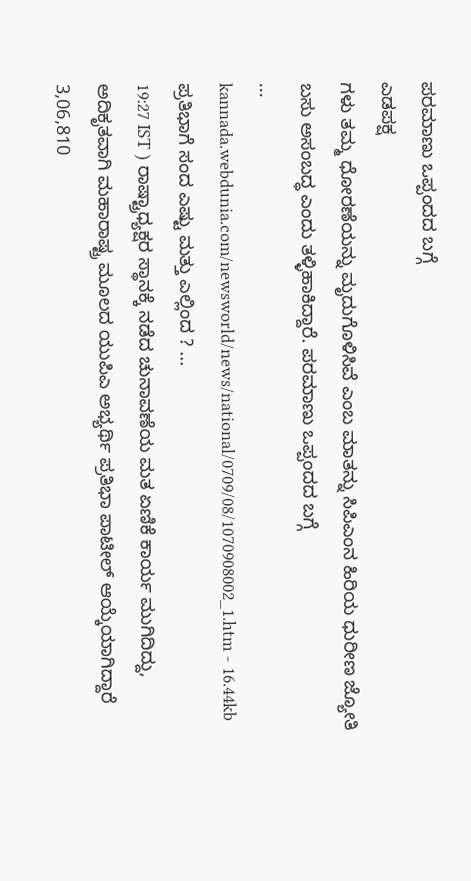ಪರಮಾಣು ಒಪ್ಪಂದದ ಬಗ್ಗೆ
ಎಡಪಕ್ಷ
ಗಳು ತಮ್ಮ ಧೋರಣೆಯನ್ನು ಮೃದುಗೊಳಿಸಿವೆ ಎಂಬ ಮಾತನ್ನು ಸಿಪಿಎಂನ ಹಿರಿಯ ಧುರೀಣ ಜ್ಯೋತಿ ಬಸು ಅಸಂಬದ್ಧ ಎಂದು ತಳ್ಳಿಹಾಕಿದ್ದಾರೆ. ಪರಮಾಣು ಒಪ್ಪಂದದ ಬಗ್ಗೆ
...
kannada.webdunia.com/newsworld/news/national/0709/08/1070908002_1.htm - 16.44kb
ಪ್ರತಿಭಾಗೆ ಸಂದ ಎಷ್ಟು ಮತ್ತು ಎಲ್ಲಿಂದ ? ...
19:27 IST ) ರಾಷ್ಟ್ರಾಧ್ಯಕ್ಷರ ಸ್ಥಾನಕ್ಕೆ ನಡೆದ ಚುನಾವಣೆಯ ಮತ ಏಣಿಕೆ ಕಾರ್ಯ ಮುಗಿದಿದ್ದು, ಅದಿಕೃತವಾಗಿ ಮಹಾರಾಷ್ಟ್ರ ಮೂಲದ ಯುಪಿಎ ಅಭ್ಯರ್ಥಿ ಪ್ರತಿಭಾ ಪಾಟೀಲ್ ಆಯ್ಕೆಯಾಗಿದ್ದಾರೆ 3,06,810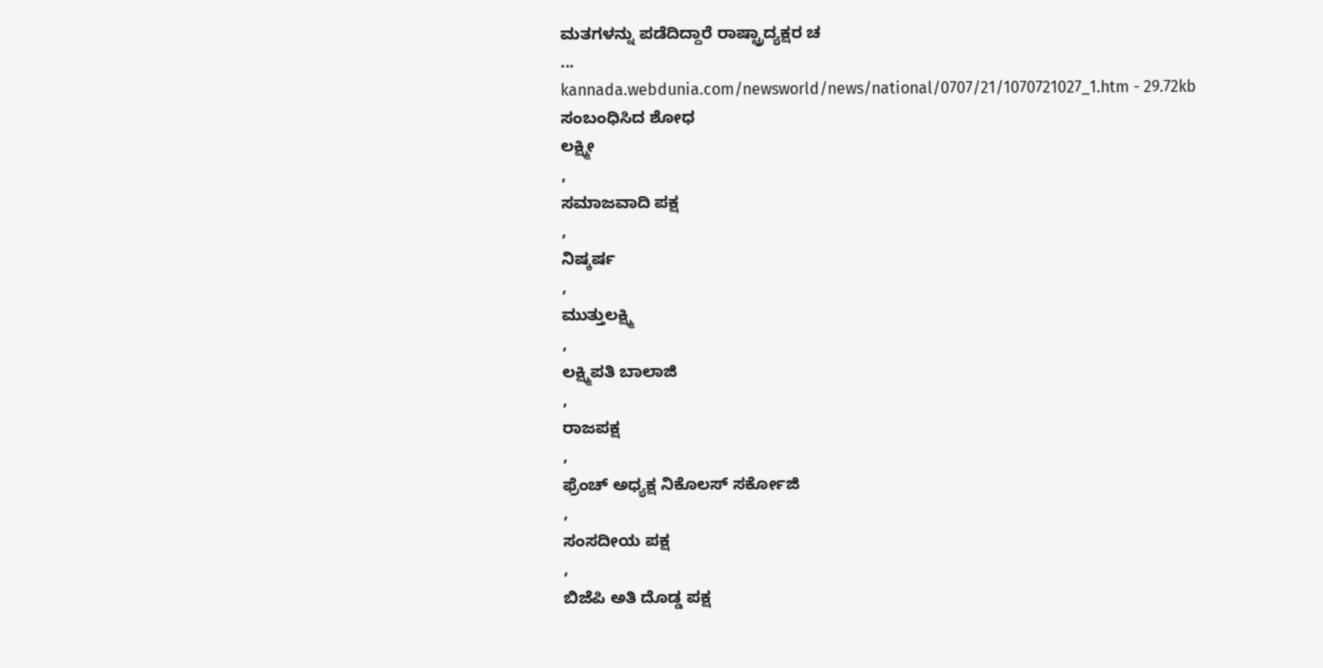ಮತಗಳನ್ನು ಪಡೆದಿದ್ದಾರೆ ರಾಷ್ಟ್ರಾದ್ಯಕ್ಷರ ಚ
...
kannada.webdunia.com/newsworld/news/national/0707/21/1070721027_1.htm - 29.72kb
ಸಂಬಂಧಿಸಿದ ಶೋಧ
ಲಕ್ಷ್ಮೀ
,
ಸಮಾಜವಾದಿ ಪಕ್ಷ
,
ನಿಷ್ಕರ್ಷ
,
ಮುತ್ತುಲಕ್ಷ್ಮಿ
,
ಲಕ್ಷ್ಮಿಪತಿ ಬಾಲಾಜಿ
,
ರಾಜಪಕ್ಷ
,
ಫ್ರೆಂಚ್ ಅಧ್ಯಕ್ಷ ನಿಕೊಲಸ್ ಸರ್ಕೋಜಿ
,
ಸಂಸದೀಯ ಪಕ್ಷ
,
ಬಿಜೆಪಿ ಅತಿ ದೊಡ್ಡ ಪಕ್ಷ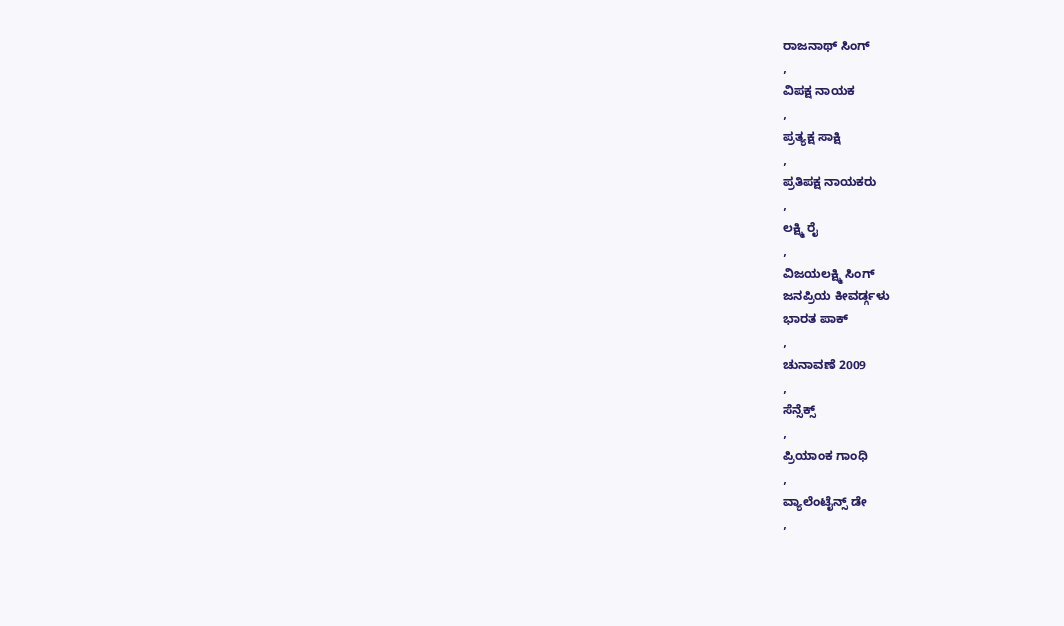ರಾಜನಾಥ್ ಸಿಂಗ್
,
ವಿಪಕ್ಷ ನಾಯಕ
,
ಪ್ರತ್ಯಕ್ಷ ಸಾಕ್ಷಿ
,
ಪ್ರತಿಪಕ್ಷ ನಾಯಕರು
,
ಲಕ್ಷ್ಮಿ ರೈ
,
ವಿಜಯಲಕ್ಷ್ಮಿ ಸಿಂಗ್
ಜನಪ್ರಿಯ ಕೀವರ್ಡ್ಗಳು
ಭಾರತ ಪಾಕ್
,
ಚುನಾವಣೆ 2009
,
ಸೆನ್ಸೆಕ್ಸ್
,
ಪ್ರಿಯಾಂಕ ಗಾಂಧಿ
,
ವ್ಯಾಲೆಂಟೈನ್ಸ್ ಡೇ
,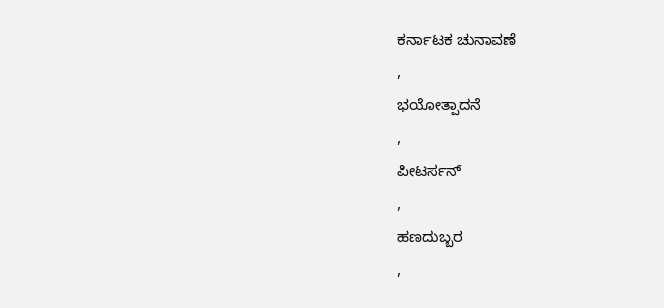ಕರ್ನಾಟಕ ಚುನಾವಣೆ
,
ಭಯೋತ್ಪಾದನೆ
,
ಪೀಟರ್ಸನ್
,
ಹಣದುಬ್ಬರ
,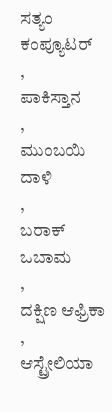ಸತ್ಯಂ ಕಂಪ್ಯೂಟರ್
,
ಪಾಕಿಸ್ತಾನ
,
ಮುಂಬಯಿ ದಾಳಿ
,
ಬರಾಕ್ ಒಬಾಮ
,
ದಕ್ಷಿಣ ಆಫ್ರಿಕಾ
,
ಆಸ್ಟ್ರೇಲಿಯಾ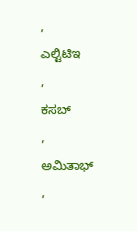,
ಎಲ್ಟಿಟಿಇ
,
ಕಸಬ್
,
ಅಮಿತಾಭ್
,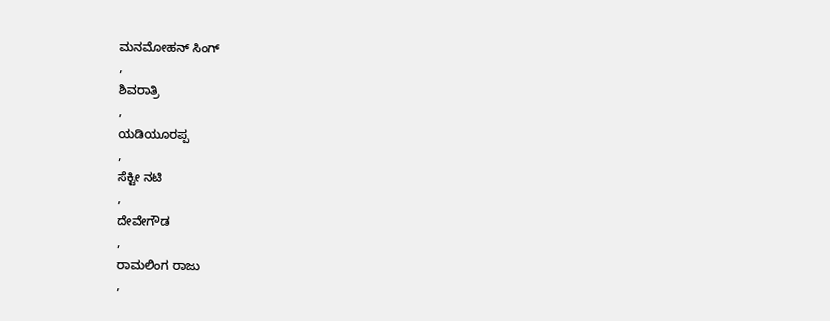ಮನಮೋಹನ್ ಸಿಂಗ್
,
ಶಿವರಾತ್ರಿ
,
ಯಡಿಯೂರಪ್ಪ
,
ಸೆಕ್ಟೀ ನಟಿ
,
ದೇವೇಗೌಡ
,
ರಾಮಲಿಂಗ ರಾಜು
,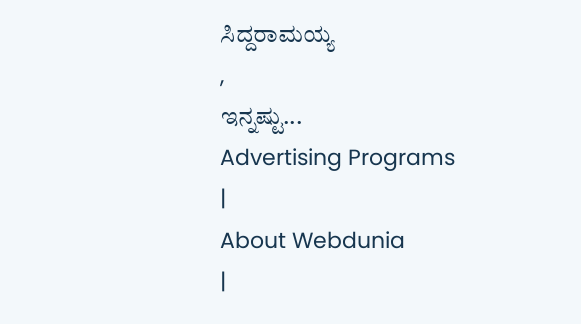ಸಿದ್ದರಾಮಯ್ಯ
,
ಇನ್ನಷ್ಟು...
Advertising Programs
|
About Webdunia
|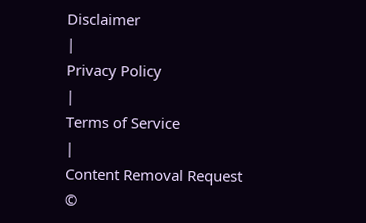Disclaimer
|
Privacy Policy
|
Terms of Service
|
Content Removal Request
©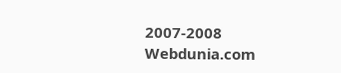2007-2008 Webdunia.com